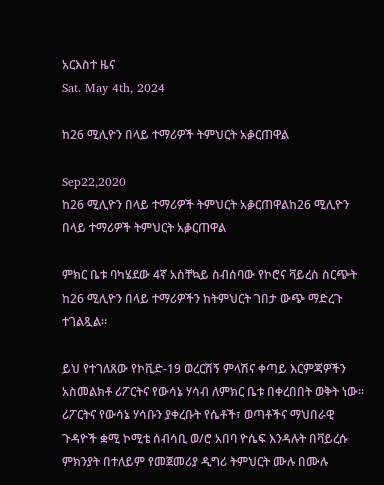አርእስተ ዜና
Sat. May 4th, 2024

ከ26 ሚሊዮን በላይ ተማሪዎች ትምህርት አቇርጠዋል

Sep22,2020
ከ26 ሚሊዮን በላይ ተማሪዎች ትምህርት አቇርጠዋልከ26 ሚሊዮን በላይ ተማሪዎች ትምህርት አቇርጠዋል

ምክር ቤቱ ባካሄደው 4ኛ አስቸኳይ ስብሰባው የኮሮና ቫይረስ ስርጭት ከ26 ሚሊዮን በላይ ተማሪዎችን ከትምህርት ገበታ ውጭ ማድረጉ ተገልጿል፡፡

ይህ የተገለጸው የኮቪድ-19 ወረርሽኝ ምላሽና ቀጣይ እርምጃዎችን አስመልክቶ ሪፖርትና የውሳኔ ሃሳብ ለምክር ቤቱ በቀረበበት ወቅት ነው፡፡ ሪፖርትና የውሳኔ ሃሳቡን ያቀረቡት የሴቶች፣ ወጣቶችና ማህበራዊ ጉዳዮች ቋሚ ኮሚቴ ሰብሳቢ ወ/ሮ አበባ ዮሴፍ እንዳሉት በቫይረሱ ምክንያት በተለይም የመጀመሪያ ዲግሪ ትምህርት ሙሉ በሙሉ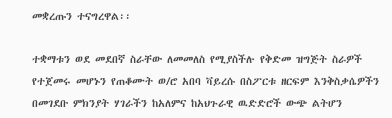መቋረጡን ተናግረዋል፡፡

ተቋማቱን ወደ መደበኛ ስራቸው ለመመለስ የሚያስችሉ የቅድመ ዝግጅት ስራዎች የተጀመሩ መሆኑን የጠቆሙት ወ/ሮ አበባ ቫይረሱ በስፖርቱ ዘርፍም እንቅስቃሴዎችን በመገደቡ ምክንያት ሃገራችን ከአለምና ከአህጉራዊ ዉድድሮች ውጭ ልትሆን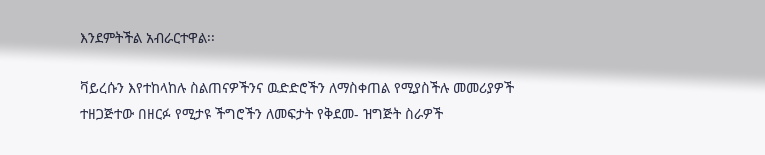እንደምትችል አብራርተዋል፡፡

ቫይረሱን እየተከላከሉ ስልጠናዎችንና ዉድድሮችን ለማስቀጠል የሚያስችሉ መመሪያዎች ተዘጋጅተው በዘርፉ የሚታዩ ችግሮችን ለመፍታት የቅደመ- ዝግጅት ስራዎች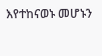እየተከናወኑ መሆኑን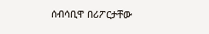ሰብሳቢዋ በሪፖርታቸው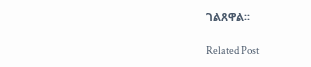ገልጸዋል፡፡

Related Post